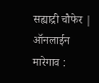सह्याद्री चौफेर | ऑनलाईन
मारेगाव :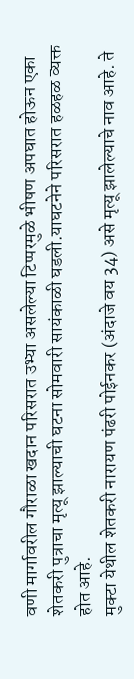वणी मार्गावरील गौराळा खदान परिसरात उभ्या असलेल्या टिप्परमुळे भीषण अपघात होऊन एका शेतकरी पुत्राचा मृत्यू झाल्याची घटना सोमवारी सायंकाळी घडली.याघटनेने परिसरात हळहळ व्यक्त होत आहे.
मुक्टा येथील शेतकरी नारायण पंढरी पोईनकर (अंदाजे वय 34) असे मृत्यू झालेल्याचे नाव आहे. ते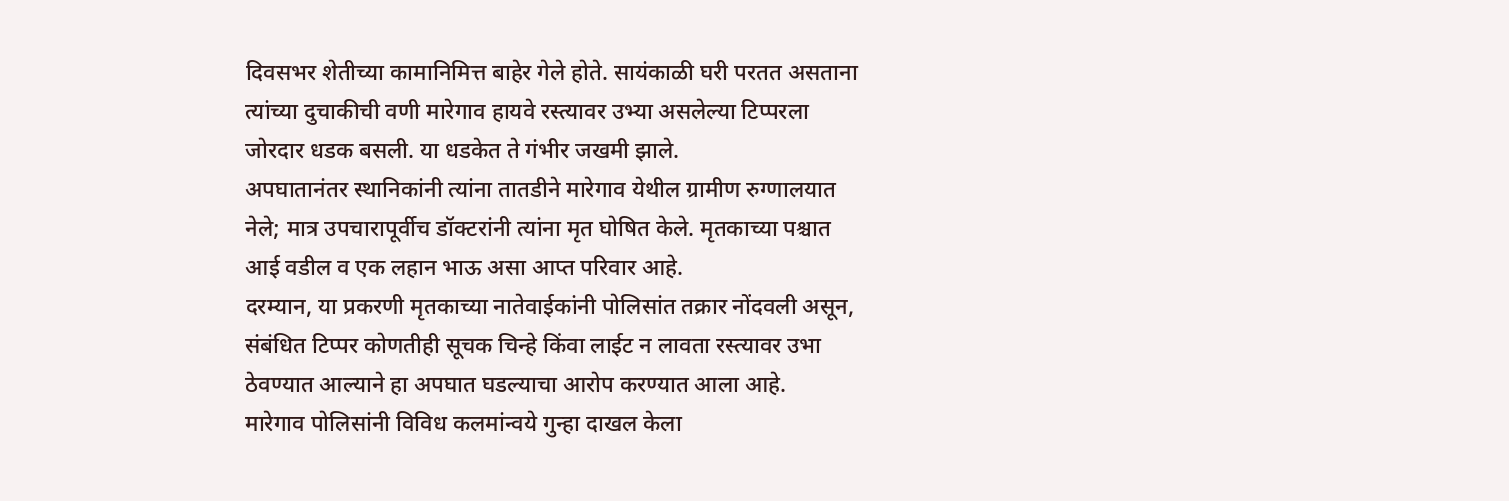दिवसभर शेतीच्या कामानिमित्त बाहेर गेले होते. सायंकाळी घरी परतत असताना त्यांच्या दुचाकीची वणी मारेगाव हायवे रस्त्यावर उभ्या असलेल्या टिप्परला जोरदार धडक बसली. या धडकेत ते गंभीर जखमी झाले.
अपघातानंतर स्थानिकांनी त्यांना तातडीने मारेगाव येथील ग्रामीण रुग्णालयात नेले; मात्र उपचारापूर्वीच डॉक्टरांनी त्यांना मृत घोषित केले. मृतकाच्या पश्चात आई वडील व एक लहान भाऊ असा आप्त परिवार आहे.
दरम्यान, या प्रकरणी मृतकाच्या नातेवाईकांनी पोलिसांत तक्रार नोंदवली असून, संबंधित टिप्पर कोणतीही सूचक चिन्हे किंवा लाईट न लावता रस्त्यावर उभा ठेवण्यात आल्याने हा अपघात घडल्याचा आरोप करण्यात आला आहे.
मारेगाव पोलिसांनी विविध कलमांन्वये गुन्हा दाखल केला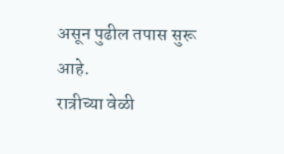असून पुढील तपास सुरू आहे.
रात्रीच्या वेळी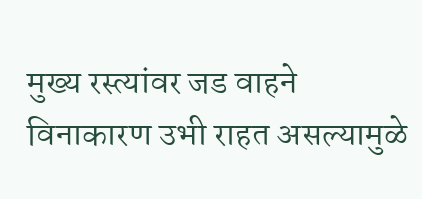मुख्य रस्त्यांवर जड वाहने विनाकारण उभी राहत असल्यामुळे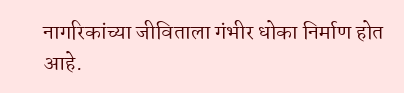नागरिकांच्या जीविताला गंभीर धोका निर्माण होत आहे.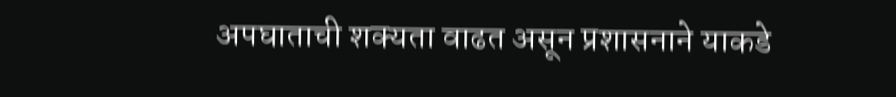अपघाताची शक्यता वाढत असून प्रशासनाने याकडे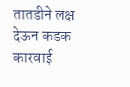तातडीने लक्ष देऊन कडक कारवाई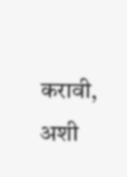करावी, अशी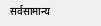सर्वसामान्य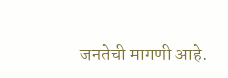जनतेची मागणी आहे.